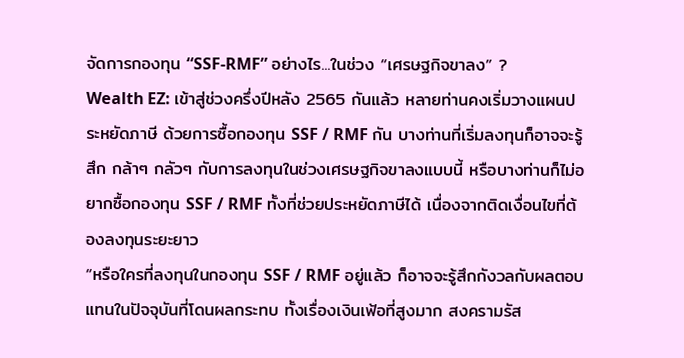จัดการกองทุน “SSF-RMF” อย่างไร...ในช่วง “เศรษฐกิจขาลง” ?
Wealth EZ: เข้าสู่ช่วงครึ่งปีหลัง 2565 กันแล้ว หลายท่านคงเริ่มวางแผนประหยัดภาษี ด้วยการซื้อกองทุน SSF / RMF กัน บางท่านที่เริ่มลงทุนก็อาจจะรู้สึก กล้าๆ กลัวๆ กับการลงทุนในช่วงเศรษฐกิจขาลงแบบนี้ หรือบางท่านก็ไม่อยากซื้อกองทุน SSF / RMF ทั้งที่ช่วยประหยัดภาษีได้ เนื่องจากติดเงื่อนไขที่ต้องลงทุนระยะยาว
“หรือใครที่ลงทุนในกองทุน SSF / RMF อยู่แล้ว ก็อาจจะรู้สึกกังวลกับผลตอบแทนในปัจจุบันที่โดนผลกระทบ ทั้งเรื่องเงินเฟ้อที่สูงมาก สงครามรัส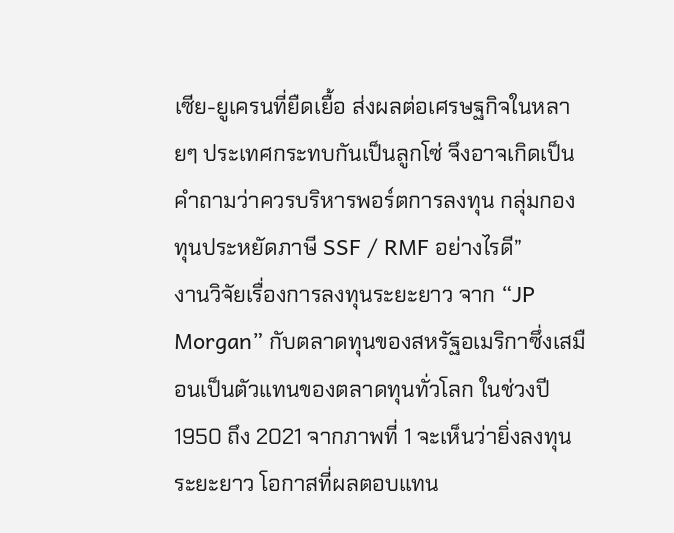เซีย-ยูเครนที่ยืดเยื้อ ส่งผลต่อเศรษฐกิจในหลายๆ ประเทศกระทบกันเป็นลูกโซ่ จึงอาจเกิดเป็นคำถามว่าควรบริหารพอร์ตการลงทุน กลุ่มกองทุนประหยัดภาษี SSF / RMF อย่างไรดี”
งานวิจัยเรื่องการลงทุนระยะยาว จาก “JP Morgan” กับตลาดทุนของสหรัฐอเมริกาซึ่งเสมือนเป็นตัวแทนของตลาดทุนทั่วโลก ในช่วงปี 1950 ถึง 2021 จากภาพที่ 1 จะเห็นว่ายิ่งลงทุนระยะยาว โอกาสที่ผลตอบแทน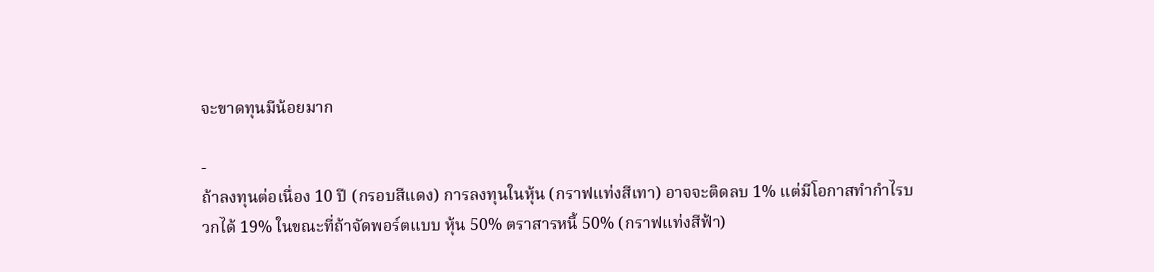จะขาดทุนมีน้อยมาก

-
ถ้าลงทุนต่อเนื่อง 10 ปี (กรอบสีแดง) การลงทุนในหุ้น (กราฟแท่งสีเทา) อาจจะติดลบ 1% แต่มีโอกาสทำกำไรบวกได้ 19% ในขณะที่ถ้าจัดพอร์ตแบบ หุ้น 50% ตราสารหนี้ 50% (กราฟแท่งสีฟ้า)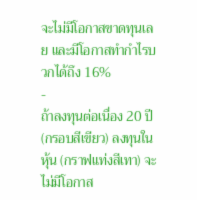จะไม่มีโอกาสขาดทุนเลย และมีโอกาสทำกำไรบวกได้ถึง 16%
-
ถ้าลงทุนต่อเนื่อง 20 ปี (กรอบสีเขียว) ลงทุนในหุ้น (กราฟแท่งสีเทา) จะไม่มีโอกาส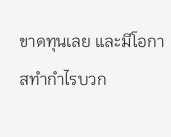ขาดทุนเลย และมีโอกาสทำกำไรบวก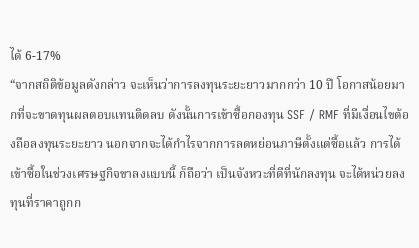ได้ 6-17%
“จากสถิติข้อมูลดังกล่าว จะเห็นว่าการลงทุนระยะยาวมากกว่า 10 ปี โอกาสน้อยมากที่จะขาดทุนผลตอบแทนติดลบ ดังนั้นการเข้าซื้อกองทุน SSF / RMF ที่มีเงื่อนไขต้องถือลงทุนระยะยาว นอกจากจะได้กำไรจากการลดหย่อนภาษีตั้งแต่ซื้อแล้ว การได้เข้าซื้อในช่วงเศรษฐกิจขาลงแบบนี้ ก็ถือว่า เป็นจังหวะที่ดีที่นักลงทุน จะได้หน่วยลงทุนที่ราคาถูกก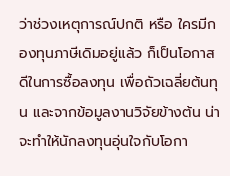ว่าช่วงเหตุการณ์ปกติ หรือ ใครมีกองทุนภาษีเดิมอยู่แล้ว ก็เป็นโอกาสดีในการซื้อลงทุน เพื่อถัวเฉลี่ยต้นทุน และจากข้อมูลงานวิจัยข้างต้น น่าจะทำให้นักลงทุนอุ่นใจกับโอกา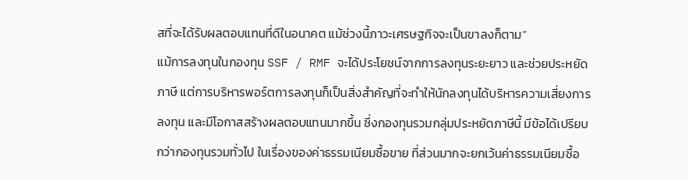สที่จะได้รับผลตอบแทนที่ดีในอนาคต แม้ช่วงนี้ภาวะเศรษฐกิจจะเป็นขาลงก็ตาม”
แม้การลงทุนในกองทุน SSF / RMF จะได้ประโยชน์จากการลงทุนระยะยาว และช่วยประหยัดภาษี แต่การบริหารพอร์ตการลงทุนก็เป็นสิ่งสำคัญที่จะทำให้นักลงทุนได้บริหารความเสี่ยงการลงทุน และมีโอกาสสร้างผลตอบแทนมากขึ้น ซึ่งกองทุนรวมกลุ่มประหยัดภาษีนี้ มีข้อได้เปรียบกว่ากองทุนรวมทั่วไป ในเรื่องของค่าธรรมเนียมซื้อขาย ที่ส่วนมากจะยกเว้นค่าธรรมเนียมซื้อ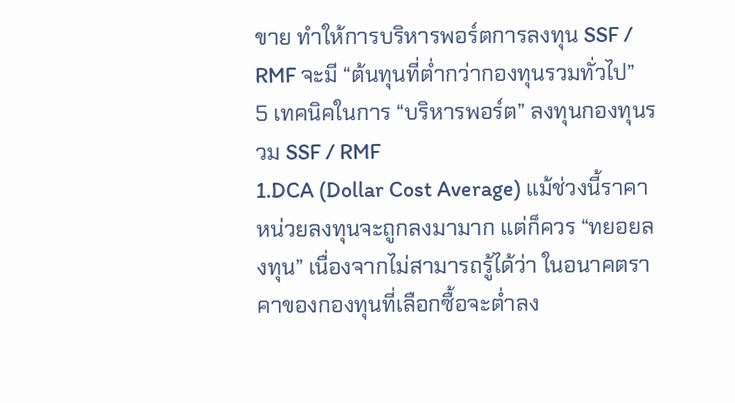ขาย ทำให้การบริหารพอร์ตการลงทุน SSF / RMF จะมี “ต้นทุนที่ต่ำกว่ากองทุนรวมทั่วไป”
5 เทคนิคในการ “บริหารพอร์ต” ลงทุนกองทุนรวม SSF / RMF
1.DCA (Dollar Cost Average) แม้ช่วงนี้ราคาหน่วยลงทุนจะถูกลงมามาก แต่ก็ควร “ทยอยลงทุน” เนื่องจากไม่สามารถรู้ได้ว่า ในอนาคตราคาของกองทุนที่เลือกซื้อจะต่ำลง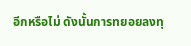อีกหรือไม่ ดังนั้นการทยอยลงทุ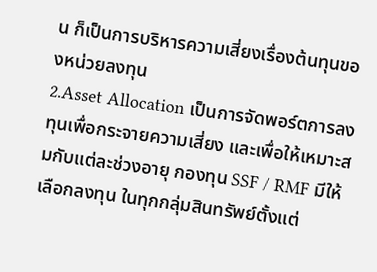น ก็เป็นการบริหารความเสี่ยงเรื่องต้นทุนของหน่วยลงทุน
2.Asset Allocation เป็นการจัดพอร์ตการลงทุนเพื่อกระจายความเสี่ยง และเพื่อให้เหมาะสมกับแต่ละช่วงอายุ กองทุน SSF / RMF มีให้เลือกลงทุน ในทุกกลุ่มสินทรัพย์ตั้งแต่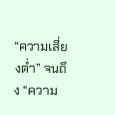“ความเสี่ยงต่ำ” จนถึง “ความ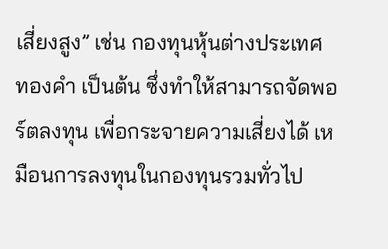เสี่ยงสูง” เช่น กองทุนหุ้นต่างประเทศ ทองคำ เป็นต้น ซึ่งทำให้สามารถจัดพอร์ตลงทุน เพื่อกระจายความเสี่ยงได้ เหมือนการลงทุนในกองทุนรวมทั่วไป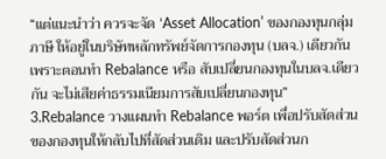“แต่แนะนำว่า ควรจะจัด ‘Asset Allocation’ ของกองทุนกลุ่มภาษี ให้อยู่ในบริษัทหลักทรัพย์จัดการกองทุน (บลจ.) เดียวกัน เพราะตอนทำ Rebalance หรือ สับเปลี่ยนกองทุนในบลจ.เดียวกัน จะไม่เสียค่าธรรมเนียมการสับเปลี่ยนกองทุน”
3.Rebalance วางแผนทำ Rebalance พอร์ต เพื่อปรับสัดส่วนของกองทุนให้กลับไปที่สัดส่วนเดิม และปรับสัดส่วนก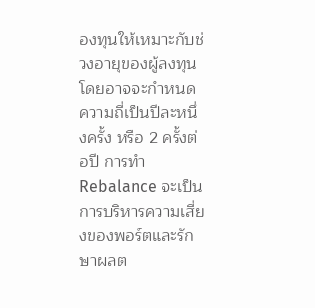องทุนให้เหมาะกับช่วงอายุของผู้ลงทุน โดยอาจจะกำหนดความถี่เป็นปีละหนึ่งครั้ง หรือ 2 ครั้งต่อปี การทำ Rebalance จะเป็นการบริหารความเสี่ยงของพอร์ตและรักษาผลต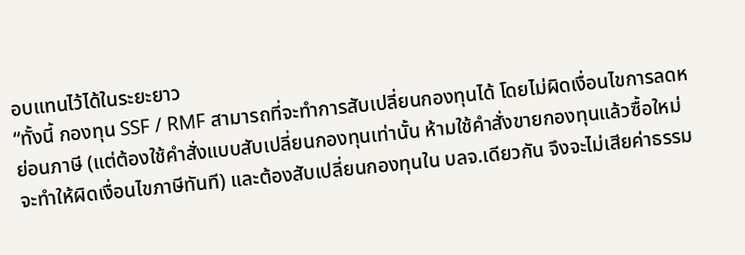อบแทนไว้ได้ในระยะยาว
“ทั้งนี้ กองทุน SSF / RMF สามารถที่จะทำการสับเปลี่ยนกองทุนได้ โดยไม่ผิดเงื่อนไขการลดหย่อนภาษี (แต่ต้องใช้คำสั่งแบบสับเปลี่ยนกองทุนเท่านั้น ห้ามใช้คำสั่งขายกองทุนแล้วซื้อใหม่ จะทำให้ผิดเงื่อนไขภาษีทันที) และต้องสับเปลี่ยนกองทุนใน บลจ.เดียวกัน จึงจะไม่เสียค่าธรรม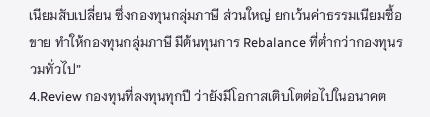เนียมสับเปลี่ยน ซึ่งกองทุนกลุ่มภาษี ส่วนใหญ่ ยกเว้นค่าธรรมเนียมซื้อขาย ทำให้กองทุนกลุ่มภาษี มีต้นทุนการ Rebalance ที่ต่ำกว่ากองทุนรวมทั่วไป”
4.Review กองทุนที่ลงทุนทุกปี ว่ายังมีโอกาสเติบโตต่อไปในอนาคต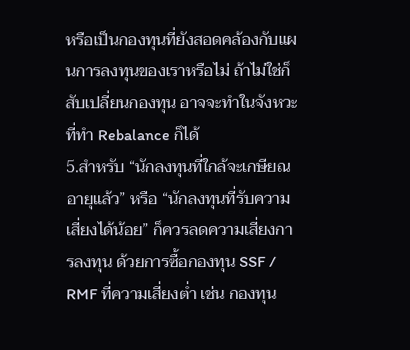หรือเป็นกองทุนที่ยังสอดคล้องกับแผนการลงทุนของเราหรือไม่ ถ้าไม่ใช่ก็สับเปลี่ยนกองทุน อาจจะทำในจังหวะที่ทำ Rebalance ก็ได้
5.สำหรับ “นักลงทุนที่ใกล้จะเกษียณอายุแล้ว” หรือ “นักลงทุนที่รับความเสี่ยงได้น้อย” ก็ควรลดความเสี่ยงการลงทุน ด้วยการซื้อกองทุน SSF / RMF ที่ความเสี่ยงต่ำ เช่น กองทุน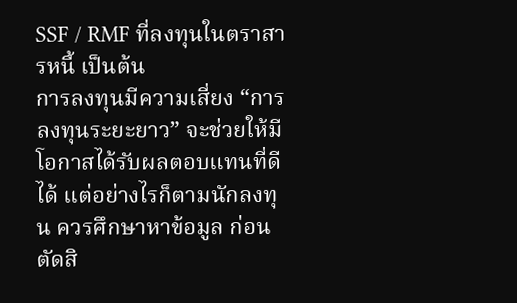SSF / RMF ที่ลงทุนในตราสารหนี้ เป็นต้น
การลงทุนมีความเสี่ยง “การลงทุนระยะยาว” จะช่วยให้มีโอกาสได้รับผลตอบแทนที่ดีได้ แต่อย่างไรก็ตามนักลงทุน ควรศึกษาหาข้อมูล ก่อนตัดสิ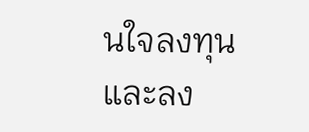นใจลงทุน และลง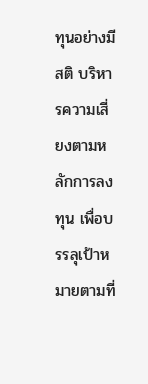ทุนอย่างมีสติ บริหารความเสี่ยงตามหลักการลงทุน เพื่อบรรลุเป้าหมายตามที่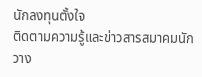นักลงทุนตั้งใจ
ติดตามความรู้และข่าวสารสมาคมนักวาง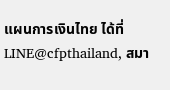แผนการเงินไทย ได้ที่ LINE@cfpthailand, สมา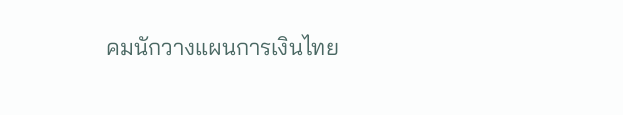คมนักวางแผนการเงินไทย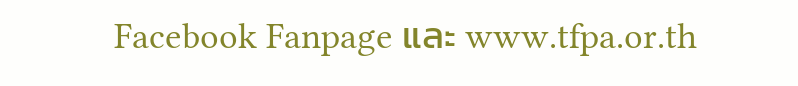Facebook Fanpage และ www.tfpa.or.th